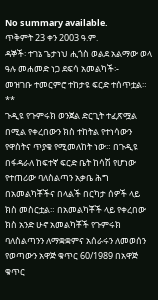No summary available.
ጥቅምት 23 ቀን 2003 ዓ.ም.
ዳኞች፡ ተገኔ ጌታነህ ሒጎስ ወልደ አልማው ወላ ዓሉ መሐመድ ነጋ ደፍሳ አመልካች፡-
መዝገቡ ተመርምሮ ተከታዩ ፍርድ ተሰጥቷል።
**
ጉዲዩ የጉምሩክ ወንጀል ድርጊት ተፈጽሟል በሚል የቀረበውን ክስ ተከትል የተነሳውን የዋስትና ጥያቄ የሚመለከት ነው። በጉዲዩ በፋዳራለ ከፍተኛ ፍርድ ቤት ከሳሽ የሆነው የተጠሪው ባለስልጣን አቃቤ ሕግ በአመልካቾችና በላልች በርካታ ሰዎች ላይ ክስ መስርቷል። በአመልካቾች ላይ የቀረበው ክስ አንድ ሁኖ አመልካቾች የጉምሩክ ባለስልጣንን ለማቋቋምና አሰራሩን ለመወሰን የወጣውን አዋጅ ቁጥር 60/1989 በአዋጅ ቁጥር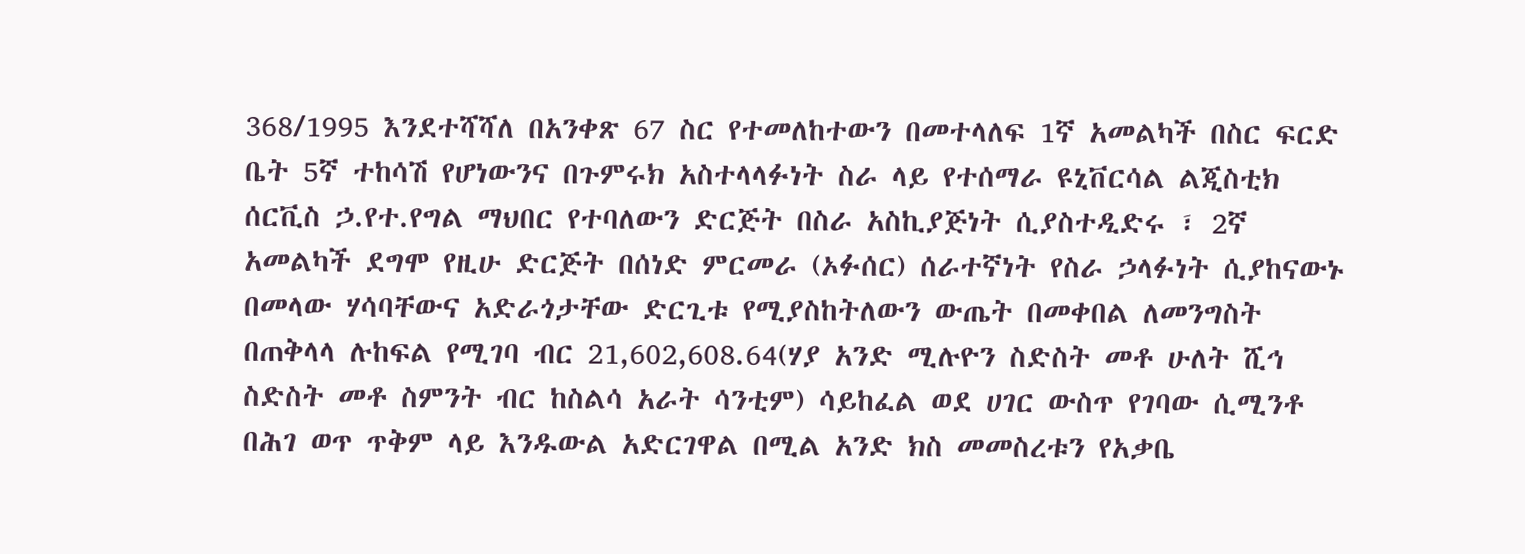368/1995 እንደተሻሻለ በአንቀጽ 67 ስር የተመለከተውን በመተላለፍ 1ኛ አመልካች በስር ፍርድ ቤት 5ኛ ተከሳሽ የሆነውንና በጉምሩክ አስተላላፉነት ስራ ላይ የተሰማራ ዩኒቨርሳል ልጂስቲክ ሰርቪስ ኃ.የተ.የግል ማህበር የተባለውን ድርጅት በስራ አስኪያጅነት ሲያስተዲድሩ ፣ 2ኛ አመልካች ደግሞ የዚሁ ድርጅት በሰነድ ምርመራ (ኦፉሰር) ሰራተኛነት የስራ ኃላፉነት ሲያከናውኑ በመላው ሃሳባቸውና አድራጎታቸው ድርጊቱ የሚያስከትለውን ውጤት በመቀበል ለመንግስት በጠቅላላ ሉከፍል የሚገባ ብር 21,602,608.64(ሃያ አንድ ሚሉዮን ስድስት መቶ ሁለት ሺኅ ስድስት መቶ ስምንት ብር ከስልሳ አራት ሳንቲም) ሳይከፈል ወደ ሀገር ውስጥ የገባው ሲሚንቶ በሕገ ወጥ ጥቅም ላይ እንዱውል አድርገዋል በሚል አንድ ክስ መመስረቱን የአቃቤ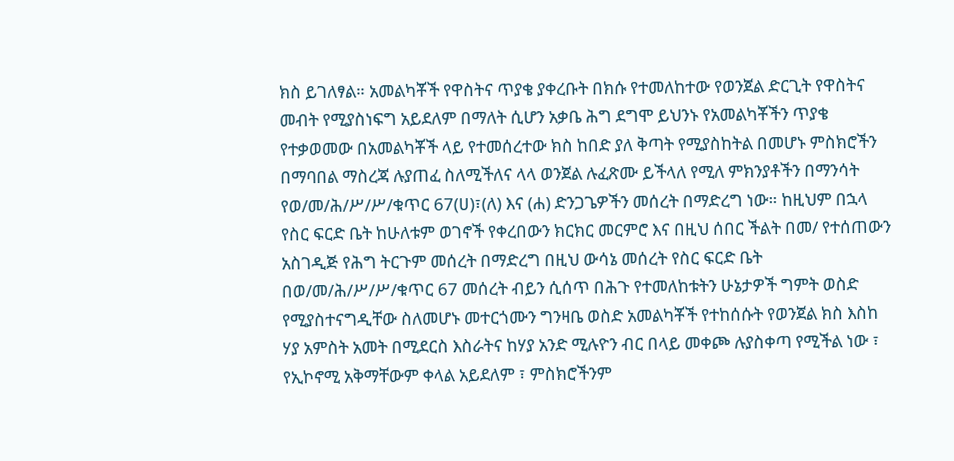ክስ ይገለፃል። አመልካቾች የዋስትና ጥያቄ ያቀረቡት በክሱ የተመለከተው የወንጀል ድርጊት የዋስትና መብት የሚያስነፍግ አይደለም በማለት ሲሆን አቃቤ ሕግ ደግሞ ይህንኑ የአመልካቾችን ጥያቄ የተቃወመው በአመልካቾች ላይ የተመሰረተው ክስ ከበድ ያለ ቅጣት የሚያስከትል በመሆኑ ምስክሮችን በማባበል ማስረጃ ሉያጠፈ ስለሚችለና ላላ ወንጀል ሉፈጽሙ ይችላለ የሚለ ምክንያቶችን በማንሳት የወ/መ/ሕ/ሥ/ሥ/ቁጥር 67(ሀ)፣(ለ) እና (ሐ) ድንጋጌዎችን መሰረት በማድረግ ነው። ከዚህም በኋላ የስር ፍርድ ቤት ከሁለቱም ወገኖች የቀረበውን ክርክር መርምሮ እና በዚህ ሰበር ችልት በመ/ የተሰጠውን አስገዲጅ የሕግ ትርጉም መሰረት በማድረግ በዚህ ውሳኔ መሰረት የስር ፍርድ ቤት በወ/መ/ሕ/ሥ/ሥ/ቁጥር 67 መሰረት ብይን ሲሰጥ በሕጉ የተመለከቱትን ሁኔታዎች ግምት ወስድ የሚያስተናግዲቸው ስለመሆኑ መተርጎሙን ግንዛቤ ወስድ አመልካቾች የተከሰሱት የወንጀል ክስ እስከ ሃያ አምስት አመት በሚደርስ እስራትና ከሃያ አንድ ሚሉዮን ብር በላይ መቀጮ ሉያስቀጣ የሚችል ነው ፣ የኢኮኖሚ አቅማቸውም ቀላል አይደለም ፣ ምስክሮችንም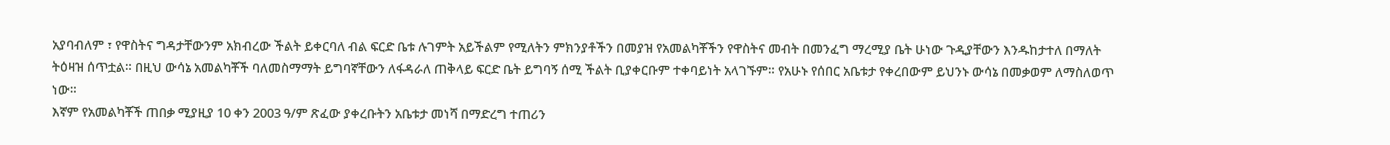አያባብለም ፣ የዋስትና ግዳታቸውንም አክብረው ችልት ይቀርባለ ብል ፍርድ ቤቱ ሉገምት አይችልም የሚለትን ምክንያቶችን በመያዝ የአመልካቾችን የዋስትና መብት በመንፈግ ማረሚያ ቤት ሁነው ጉዲያቸውን እንዱከታተለ በማለት ትዕዛዝ ሰጥቷል። በዚህ ውሳኔ አመልካቾች ባለመስማማት ይግባኛቸውን ለፋዳራለ ጠቅላይ ፍርድ ቤት ይግባኝ ሰሚ ችልት ቢያቀርቡም ተቀባይነት አላገኙም። የአሁኑ የሰበር አቤቱታ የቀረበውም ይህንኑ ውሳኔ በመቃወም ለማስለወጥ ነው።
እኛም የአመልካቾች ጠበቃ ሚያዚያ 10 ቀን 2003 ዓ/ም ጽፈው ያቀረቡትን አቤቱታ መነሻ በማድረግ ተጠሪን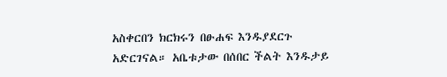አስቀርበን ክርክሩን በፁሐፍ እንዱያደርጉ አድርገናል። አቤቱታው በሰበር ችልት እንዱታይ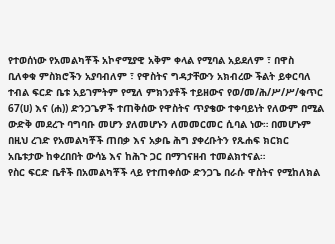የተወሰነው የአመልካቾች አኮኖሚያዊ አቅም ቀላል የሚባል አይደለም ፣ በዋስ ቢለቀቁ ምስክሮችን አያባብለም ፣ የዋስትና ግዳታቸውን አክብረው ችልት ይቀርባለ ተብል ፍርድ ቤቱ አይገምትም የሚለ ምክንያቶች ተይዘውና የወ/መ/ሕ/ሥ/ሥ/ቁጥር 67(ሀ) እና (ሐ)) ድንጋጌዎች ተጠቅሰው የዋስትና ጥያቄው ተቀባይነት የለውም በሚል ውድቅ መደረጉ ባግባቡ መሆን ያለመሆኑን ለመመርመር ሲባል ነው። በመሆኑም በዚህ ረገድ የአመልካቾች ጠበቃ እና አቃቤ ሕግ ያቀረቡትን የጹሐፍ ክርክር አቤቱታው ከቀረበበት ውሳኔ እና ከሕጉ ጋር በማገናዘብ ተመልክተናል።
የስር ፍርድ ቤቶች በአመልካቾች ላይ የተጠቀሰው ድንጋጌ በራሱ ዋስትና የሚከለክል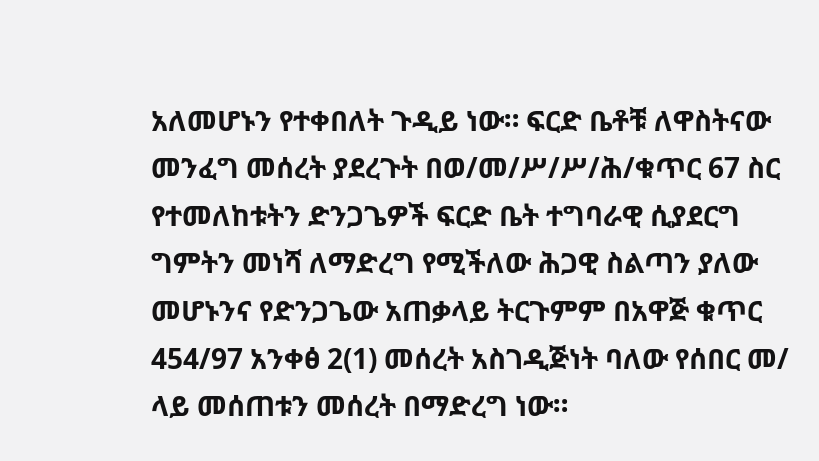አለመሆኑን የተቀበለት ጉዲይ ነው። ፍርድ ቤቶቹ ለዋስትናው መንፈግ መሰረት ያደረጉት በወ/መ/ሥ/ሥ/ሕ/ቁጥር 67 ስር የተመለከቱትን ድንጋጌዎች ፍርድ ቤት ተግባራዊ ሲያደርግ ግምትን መነሻ ለማድረግ የሚችለው ሕጋዊ ስልጣን ያለው መሆኑንና የድንጋጌው አጠቃላይ ትርጉምም በአዋጅ ቁጥር 454/97 አንቀፅ 2(1) መሰረት አስገዲጅነት ባለው የሰበር መ/ ላይ መሰጠቱን መሰረት በማድረግ ነው።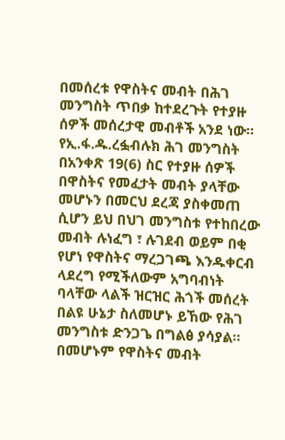በመሰረቱ የዋስትና መብት በሕገ መንግስት ጥበቃ ከተደረጉት የተያዙ ሰዎች መሰረታዊ መብቶች አንደ ነው። የኢ.ፋ.ዱ.ረፏብሉክ ሕገ መንግስት በአንቀጽ 19(6) ስር የተያዙ ሰዎች በዋስትና የመፈታት መብት ያላቸው መሆኑን በመርህ ደረጃ ያስቀመጠ ሲሆን ይህ በህገ መንግስቱ የተከበረው መብት ሉነፈግ ፣ ሉገደብ ወይም በቂ የሆነ የዋስትና ማረጋገጫ እንዱቀርብ ላደረግ የሚችለውም አግባብነት ባላቸው ላልች ዝርዝር ሕጎች መሰረት በልዩ ሁኔታ ስለመሆኑ ይኸው የሕገ መንግስቱ ድንጋጌ በግልፅ ያሳያል። በመሆኑም የዋስትና መብት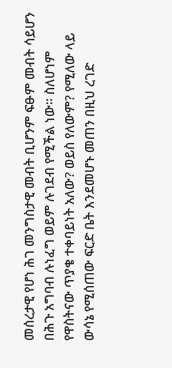መሰረታዊ የሆነ ሕገ መንግስታዊ መብት ቢሆንም ፍፁም መብት ሳይሆን በሕጉ አግባብ ሉነፈግ ወይም ሉገደብ የሚችል ነው። ስለሆነም የዋስትናው ጥያቄ ተቀባይነት አለው? ወይስ የለውም? የሚለው ላይ ውሳኔ የሚሰጠው ፍርድ ቤት እንደመሆኑ መጠን በዚህ ረገድ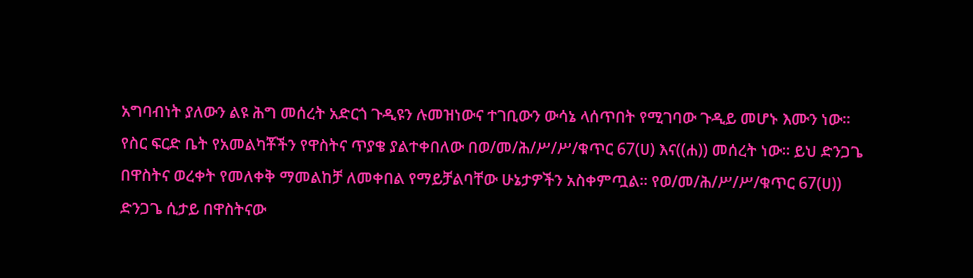አግባብነት ያለውን ልዩ ሕግ መሰረት አድርጎ ጉዲዩን ሉመዝነውና ተገቢውን ውሳኔ ላሰጥበት የሚገባው ጉዲይ መሆኑ እሙን ነው።
የስር ፍርድ ቤት የአመልካቾችን የዋስትና ጥያቄ ያልተቀበለው በወ/መ/ሕ/ሥ/ሥ/ቁጥር 67(ሀ) እና((ሐ)) መሰረት ነው። ይህ ድንጋጌ በዋስትና ወረቀት የመለቀቅ ማመልከቻ ለመቀበል የማይቻልባቸው ሁኔታዎችን አስቀምጧል። የወ/መ/ሕ/ሥ/ሥ/ቁጥር 67(ሀ)) ድንጋጌ ሲታይ በዋስትናው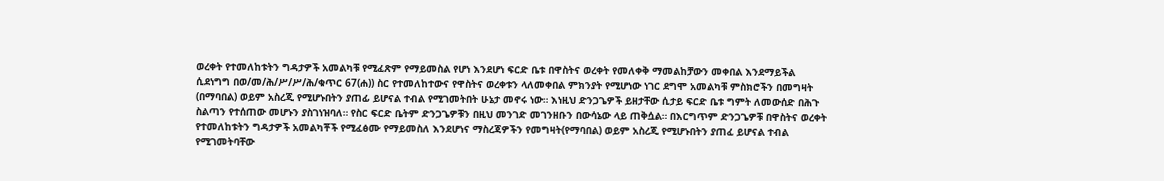ወረቀት የተመለከቱትን ግዳታዎች አመልካቹ የሚፈጽም የማይመስል የሆነ እንደሆነ ፍርድ ቤቱ በዋስትና ወረቀት የመለቀቅ ማመልከቻውን መቀበል እንደማይችል ሲደነግግ በወ/መ/ሕ/ሥ/ሥ/ሕ/ቁጥር 67(ሐ)) ስር የተመለከተውና የዋስትና ወረቀቱን ላለመቀበል ምክንያት የሚሆነው ነገር ደግሞ አመልካቹ ምስክሮችን በመግዛት (በማባበል) ወይም አስረጂ የሚሆኑበትን ያጠፊ ይሆናል ተብል የሚገመትበት ሁኔታ መኖሩ ነው። እነዚህ ድንጋጌዎች ይዘታቸው ሲታይ ፍርድ ቤቱ ግምት ለመውሰድ በሕጉ ስልጣን የተሰጠው መሆኑን ያስገነዝባለ። የስር ፍርድ ቤትም ድንጋጌዎቹን በዚህ መንገድ መገንዘቡን በውሳኔው ላይ ጠቅሷል። በእርግጥም ድንጋጌዎቹ በዋስትና ወረቀት የተመለከቱትን ግዳታዎች አመልካቾች የሚፈፅሙ የማይመስለ እንደሆነና ማስረጃዎችን የመግዛት(የማባበል) ወይም አስረጂ የሚሆኑበትን ያጠፈ ይሆናል ተብል የሚገመትባቸው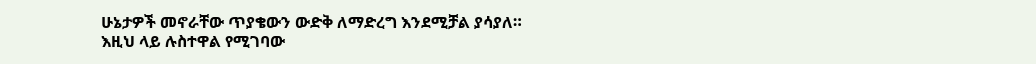ሁኔታዎች መኖራቸው ጥያቄውን ውድቅ ለማድረግ እንደሚቻል ያሳያለ።
እዚህ ላይ ሉስተዋል የሚገባው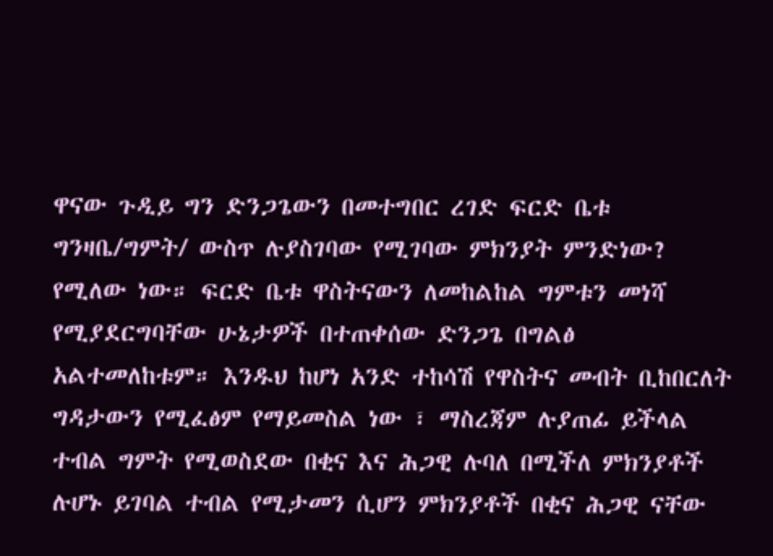ዋናው ጉዲይ ግን ድንጋጌውን በመተግበር ረገድ ፍርድ ቤቱ ግንዛቤ/ግምት/ ውስጥ ሉያስገባው የሚገባው ምክንያት ምንድነው? የሚለው ነው። ፍርድ ቤቱ ዋስትናውን ለመከልከል ግምቱን መነሻ የሚያደርግባቸው ሁኔታዎች በተጠቀሰው ድንጋጌ በግልፅ አልተመለከቱም። እንዱህ ከሆነ አንድ ተከሳሽ የዋስትና መብት ቢከበርለት ግዳታውን የሚፈፅም የማይመስል ነው ፣ ማስረጃም ሉያጠፊ ይችላል ተብል ግምት የሚወስደው በቂና እና ሕጋዊ ሉባለ በሚችለ ምክንያቶች ሉሆኑ ይገባል ተብል የሚታመን ሲሆን ምክንያቶች በቂና ሕጋዊ ናቸው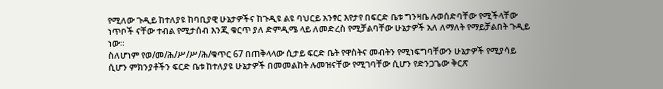የሚለው ጉዲይ ከተለያዩ ከባቢያዊ ሁኔታዎችና ከጉዲዩ ልዩ ባህርይ አንፃር እየታየ በፍርድ ቤቱ ግንዛቤ ሉወሰድባቸው የሚችላቸው ነጥቦች ናቸው ተብል የሚታሰብ እንጂ ቁርጥ ያለ ድምዲሜ ላይ ለመድረስ የሚቻልባቸው ሁኔታዎች አለ ለማለት የማይቻልበት ጉዲይ ነው።
ስለሆነም የወ/መ/ሕ/ሥ/ሥ/ሕ/ቁጥር 67 በጠቅላላው ሲታይ ፍርድ ቤት የዋስትና መብትን የሚነፍግባቸውን ሁኔታዎች የሚያሳይ ሲሆን ምክንያቶችን ፍርድ ቤቱ ከተለያዩ ሁኔታዎች በመመልከት ሉመዝናቸው የሚገባቸው ሲሆን የድንጋጌው ቅርጽ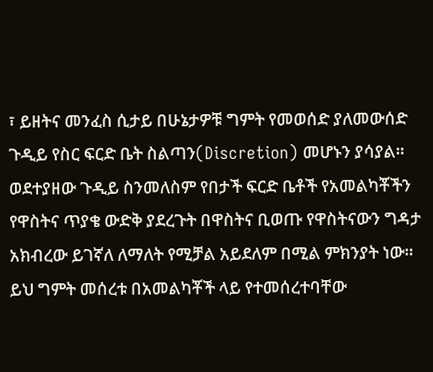፣ ይዘትና መንፈስ ሲታይ በሁኔታዎቹ ግምት የመወሰድ ያለመውሰድ ጉዲይ የስር ፍርድ ቤት ስልጣን(Discretion) መሆኑን ያሳያል።
ወደተያዘው ጉዲይ ስንመለስም የበታች ፍርድ ቤቶች የአመልካቾችን የዋስትና ጥያቄ ውድቅ ያደረጉት በዋስትና ቢወጡ የዋስትናውን ግዳታ አክብረው ይገኛለ ለማለት የሚቻል አይደለም በሚል ምክንያት ነው። ይህ ግምት መሰረቱ በአመልካቾች ላይ የተመሰረተባቸው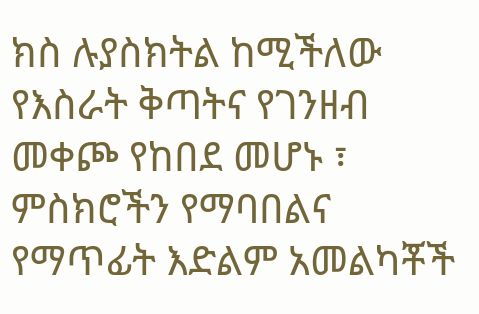ክስ ሉያስክትል ከሚችለው የእስራት ቅጣትና የገንዘብ መቀጮ የከበደ መሆኑ ፣ ምስክሮችን የማባበልና የማጥፊት እድልም አመልካቾች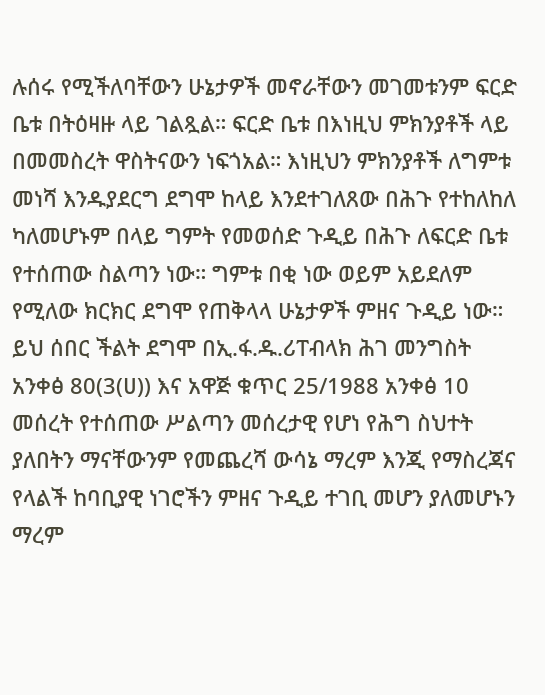ሉሰሩ የሚችለባቸውን ሁኔታዎች መኖራቸውን መገመቱንም ፍርድ ቤቱ በትዕዛዙ ላይ ገልጿል። ፍርድ ቤቱ በእነዚህ ምክንያቶች ላይ በመመስረት ዋስትናውን ነፍጎአል። እነዚህን ምክንያቶች ለግምቱ መነሻ እንዱያደርግ ደግሞ ከላይ እንደተገለጸው በሕጉ የተከለከለ ካለመሆኑም በላይ ግምት የመወሰድ ጉዲይ በሕጉ ለፍርድ ቤቱ የተሰጠው ስልጣን ነው። ግምቱ በቂ ነው ወይም አይደለም የሚለው ክርክር ደግሞ የጠቅላላ ሁኔታዎች ምዘና ጉዲይ ነው። ይህ ሰበር ችልት ደግሞ በኢ.ፋ.ዱ.ሪፐብላክ ሕገ መንግስት አንቀፅ 80(3(ሀ)) እና አዋጅ ቁጥር 25/1988 አንቀፅ 10 መሰረት የተሰጠው ሥልጣን መሰረታዊ የሆነ የሕግ ስህተት ያለበትን ማናቸውንም የመጨረሻ ውሳኔ ማረም እንጂ የማስረጃና የላልች ከባቢያዊ ነገሮችን ምዘና ጉዲይ ተገቢ መሆን ያለመሆኑን ማረም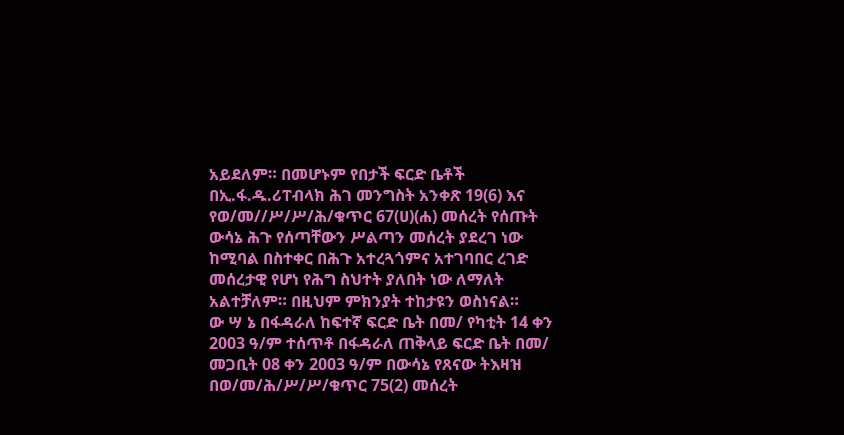አይደለም። በመሆኑም የበታች ፍርድ ቤቶች በኢ.ፋ.ዱ.ሪፐብላክ ሕገ መንግስት አንቀጽ 19(6) እና የወ/መ//ሥ/ሥ/ሕ/ቁጥር 67(ሀ)(ሐ) መሰረት የሰጡት ውሳኔ ሕጉ የሰጣቸውን ሥልጣን መሰረት ያደረገ ነው ከሚባል በስተቀር በሕጉ አተረጓጎምና አተገባበር ረገድ መሰረታዊ የሆነ የሕግ ስህተት ያለበት ነው ለማለት አልተቻለም። በዚህም ምክንያት ተከታዩን ወስነናል።
ው ሣ ኔ በፋዳራለ ከፍተኛ ፍርድ ቤት በመ/ የካቲት 14 ቀን 2003 ዓ/ም ተሰጥቶ በፋዳራለ ጠቅላይ ፍርድ ቤት በመ/ መጋቢት 08 ቀን 2003 ዓ/ም በውሳኔ የጸናው ትእዛዝ በወ/መ/ሕ/ሥ/ሥ/ቁጥር 75(2) መሰረት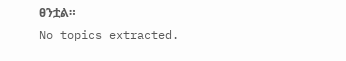ፀንቷል።
No topics extracted.